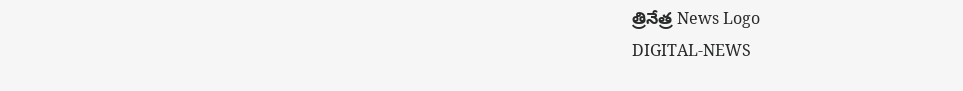త్రినేత్ర News Logo
DIGITAL-NEWS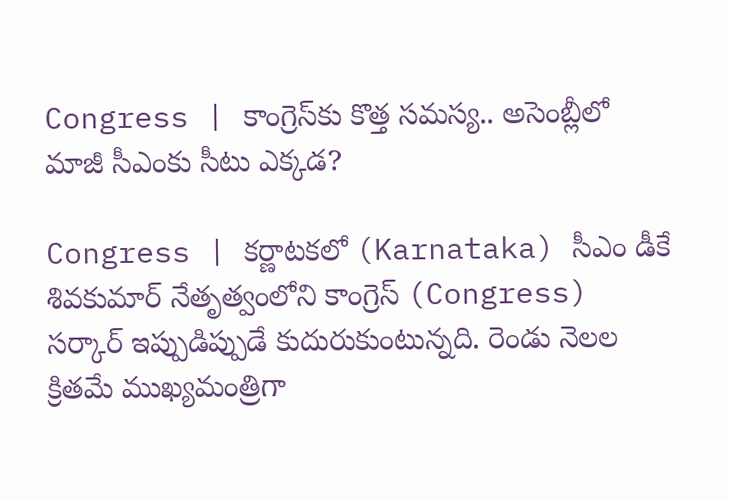Congress | కాంగ్రెస్‌కు కొత్త స‌మ‌స్య‌.. అసెంబ్లీలో మాజీ సీఎంకు సీటు ఎక్క‌డ?

Congress | క‌ర్ణాట‌క‌లో (Karnataka) సీఎం డీకే శివ‌కుమార్ నేతృత్వంలోని కాంగ్రెస్ (Congress) స‌ర్కార్ ఇప్పుడిప్పుడే కుదురుకుంటున్న‌ది. రెండు నెల‌ల క్రిత‌మే ముఖ్య‌మంత్రిగా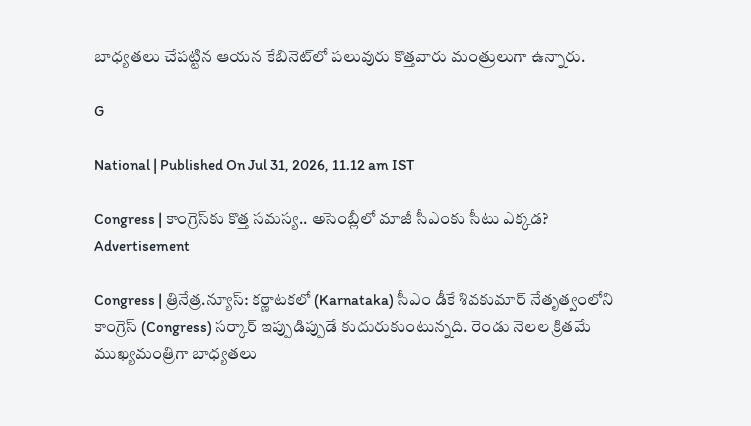బాధ్య‌త‌లు చేప‌ట్టిన ఆయ‌న కేబినెట్‌లో పలువురు కొత్త‌వారు మంత్రులుగా ఉన్నారు.

G

National | Published On Jul 31, 2026, 11.12 am IST

Congress | కాంగ్రెస్‌కు కొత్త స‌మ‌స్య‌.. అసెంబ్లీలో మాజీ సీఎంకు సీటు ఎక్క‌డ?
Advertisement

Congress | త్రినేత్ర‌.న్యూస్‌: క‌ర్ణాట‌క‌లో (Karnataka) సీఎం డీకే శివ‌కుమార్ నేతృత్వంలోని కాంగ్రెస్ (Congress) స‌ర్కార్ ఇప్పుడిప్పుడే కుదురుకుంటున్న‌ది. రెండు నెల‌ల క్రిత‌మే ముఖ్య‌మంత్రిగా బాధ్య‌త‌లు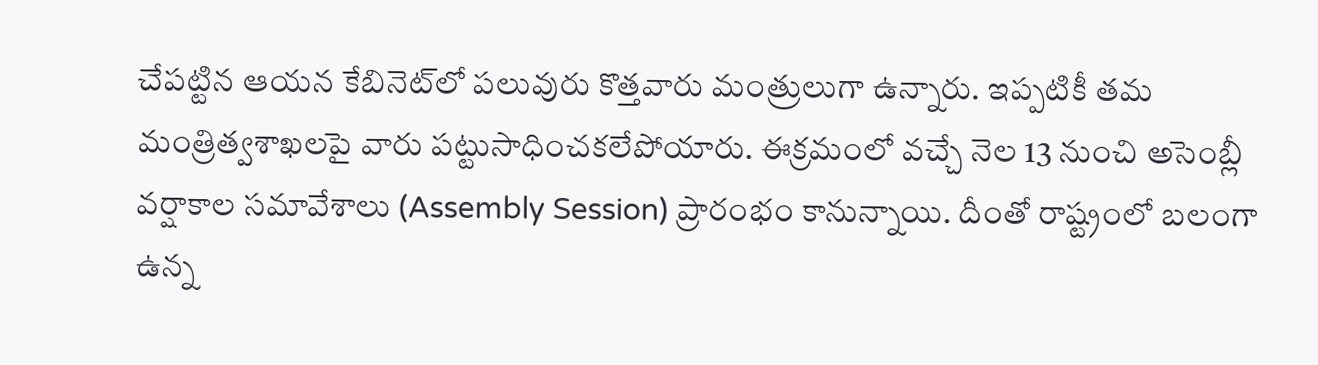చేప‌ట్టిన ఆయ‌న కేబినెట్‌లో పలువురు కొత్త‌వారు మంత్రులుగా ఉన్నారు. ఇప్ప‌టికీ త‌మ మంత్రిత్వ‌శాఖ‌ల‌పై వారు ప‌ట్టుసాధించ‌క‌లేపోయారు. ఈక్ర‌మంలో వ‌చ్చే నెల 13 నుంచి అసెంబ్లీ వ‌ర్షాకాల స‌మావేశాలు (Assembly Session) ప్రారంభం కానున్నాయి. దీంతో రాష్ట్రంలో బలంగా ఉన్న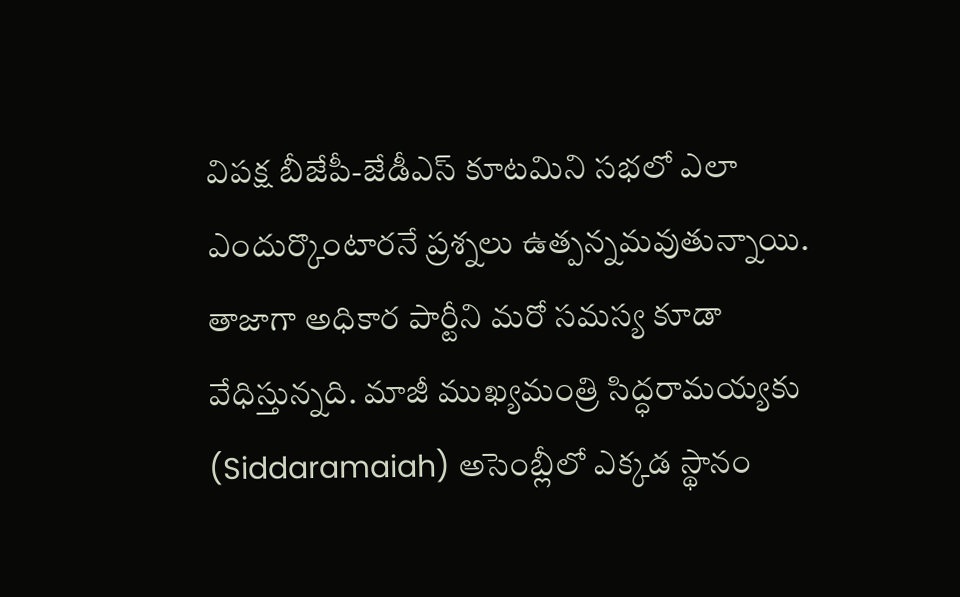విప‌క్ష‌ బీజేపీ-జేడీఎస్ కూట‌మిని స‌భ‌లో ఎలా ఎందుర్కొంటార‌నే ప్ర‌శ్న‌లు ఉత్ప‌న్న‌మ‌వుతున్నాయి. తాజాగా అధికార పార్టీని మ‌రో స‌మ‌స్య కూడా వేధిస్తున్న‌ది. మాజీ ముఖ్య‌మంత్రి సిద్ధ‌రామ‌య్యకు (Siddaramaiah) అసెంబ్లీలో ఎక్క‌డ స్థానం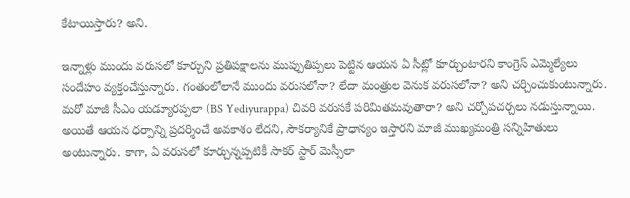కేటాయిస్తారు? అని.

ఇన్నాళ్లు ముందు వ‌రుస‌లో కూర్చుని ప్ర‌తిప‌క్షాల‌ను ముప్పుతిప్ప‌లు పెట్టిన ఆయ‌న ఏ సీట్లో కూర్చుంటార‌ని కాంగ్రెస్ ఎమ్మెల్యేలు సందేహం వ్య‌క్తంచేస్తున్నారు. గంతంలోలానే ముందు వరుస‌లోనా? లేదా మంత్రుల వెనుక వ‌రుస‌లోనా? అని చ‌ర్చించుకుంటున్నారు. మ‌రో మాజీ సీఎం య‌డ్యూర‌ప్ప‌లా (BS Yediyurappa) చివ‌రి వ‌రుస‌కే ప‌రిమిత‌మ‌వుతారా? అని చ‌ర్చోప‌చ‌ర్చ‌లు న‌డుస్తున్నాయి. అయితే ఆయ‌న ధ‌ర్పాన్ని ప్ర‌ద‌ర్శించే అవ‌కాశం లేద‌ని, సౌక‌ర్యానికే ప్రాధాన్యం ఇస్తార‌ని మాజీ ముఖ్య‌మంత్రి స‌న్నిహితులు అంటున్నారు. కాగా, ఏ వ‌రుస‌లో కూర్చున్న‌ప్ప‌టికీ సాక‌ర్ స్టార్ మెస్సీలా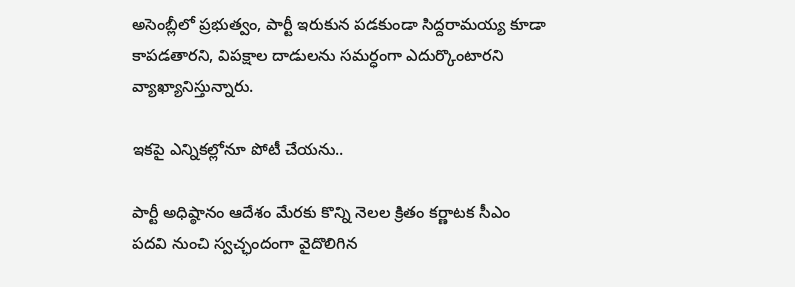అసెంబ్లీలో ప్ర‌భుత్వం, పార్టీ ఇరుకున ప‌డ‌కుండా సిద్ద‌రామ‌య్య కూడా కాప‌డ‌తార‌ని, విప‌క్షాల‌ దాడుల‌ను స‌మ‌ర్ధంగా ఎదుర్కొంటార‌ని వ్యాఖ్యానిస్తున్నారు.

ఇకపై ఎన్నికల్లోనూ పోటీ చేయను..

పార్టీ అధిష్ఠానం ఆదేశం మేర‌కు కొన్ని నెల‌ల క్రితం క‌ర్ణాట‌క సీఎం ప‌ద‌వి నుంచి స్వ‌చ్ఛందంగా వైదొలిగిన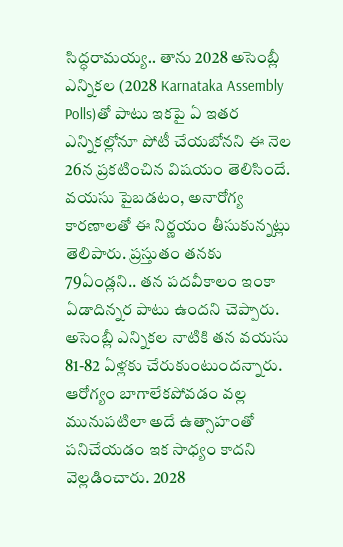సిద్ధ‌రామ‌య్య‌.. తాను 2028 అసెంబ్లీ ఎన్నికల (2028 Karnataka Assembly Polls)తో పాటు ఇకపై ఏ ఇతర ఎన్నికల్లోనూ పోటీ చేయబోనని ఈ నెల 26న ప్రకటించిన విష‌యం తెలిసిందే. వయసు పైబడటం, అనారోగ్య కారణాలతో ఈ నిర్ణయం తీసుకున్నట్లు తెలిపారు. ప్రస్తుతం తనకు 79ఏండ్ల‌ని.. తన పదవీకాలం ఇంకా ఏడాదిన్నర పాటు ఉందని చెప్పారు. అసెంబ్లీ ఎన్నిక‌ల నాటికి తన వయసు 81-82 ఏళ్లకు చేరుకుంటుందన్నారు. ఆరోగ్యం బాగాలేకపోవడం వల్ల మునుపటిలా అదే ఉత్సాహంతో పనిచేయడం ఇక సాధ్యం కాదని వెల్ల‌డించారు. 2028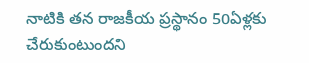నాటికి తన రాజకీయ ప్రస్థానం 50ఏళ్లకు చేరుకుంటుందని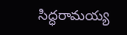సిద్ధరామయ్య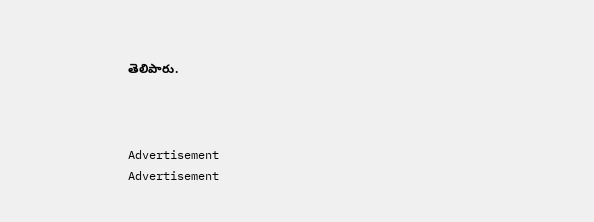తెలిపారు.



Advertisement
Advertisement